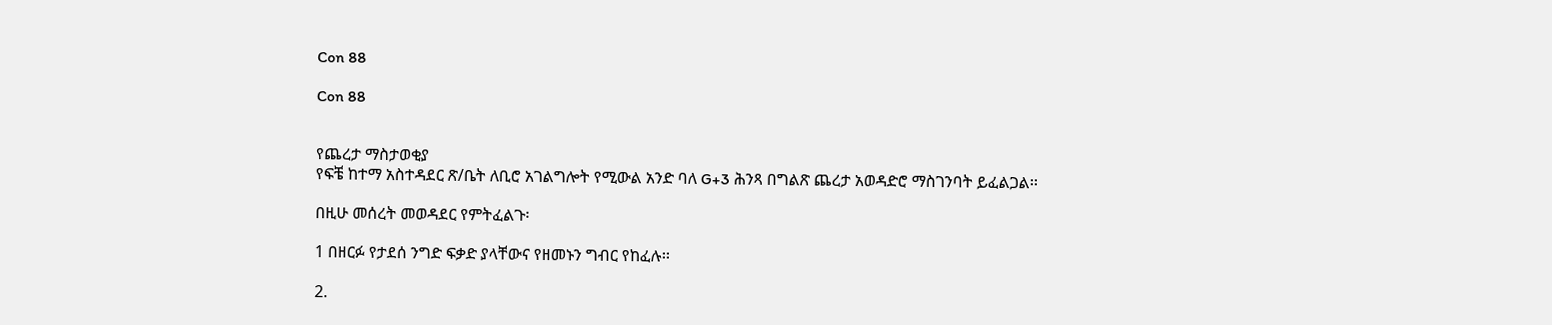Con 88

Con 88


የጨረታ ማስታወቂያ
የፍቼ ከተማ አስተዳደር ጽ/ቤት ለቢሮ አገልግሎት የሚውል አንድ ባለ G+3 ሕንጻ በግልጽ ጨረታ አወዳድሮ ማስገንባት ይፈልጋል፡፡

በዚሁ መሰረት መወዳደር የምትፈልጉ፡

1 በዘርፉ የታደሰ ንግድ ፍቃድ ያላቸውና የዘመኑን ግብር የከፈሉ፡፡

2.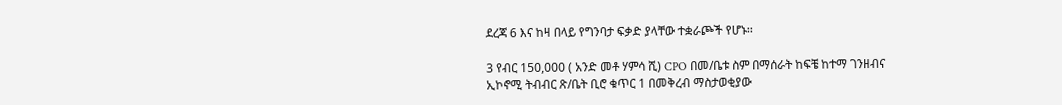ደረጃ 6 እና ከዛ በላይ የግንባታ ፍቃድ ያላቸው ተቋራጮች የሆኑ፡፡

3 የብር 150,000 ( አንድ መቶ ሃምሳ ሺ) CPO በመ/ቤቱ ስም በማሰራት ከፍቼ ከተማ ገንዘብና ኢኮኖሚ ትብብር ጽ/ቤት ቢሮ ቁጥር 1 በመቅረብ ማስታወቂያው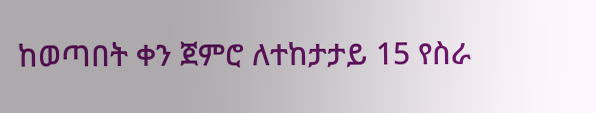ከወጣበት ቀን ጀምሮ ለተከታታይ 15 የስራ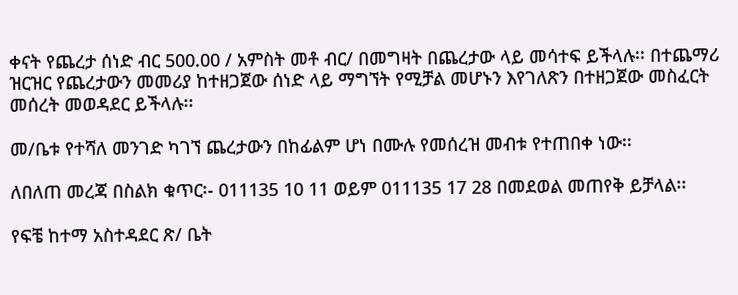ቀናት የጨረታ ሰነድ ብር 500.00 / አምስት መቶ ብር/ በመግዛት በጨረታው ላይ መሳተፍ ይችላሉ፡፡ በተጨማሪ ዝርዝር የጨረታውን መመሪያ ከተዘጋጀው ሰነድ ላይ ማግኘት የሚቻል መሆኑን እየገለጽን በተዘጋጀው መስፈርት መሰረት መወዳደር ይችላሉ፡፡

መ/ቤቱ የተሻለ መንገድ ካገኘ ጨረታውን በከፊልም ሆነ በሙሉ የመሰረዝ መብቱ የተጠበቀ ነው፡፡

ለበለጠ መረጃ በስልክ ቁጥር፡- 011135 10 11 ወይም 011135 17 28 በመደወል መጠየቅ ይቻላል፡፡

የፍቼ ከተማ አስተዳደር ጽ/ ቤት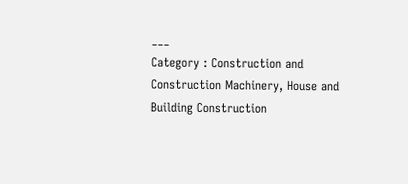___
Category : Construction and Construction Machinery, House and Building Construction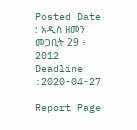Posted Date : አዲስ ዘመን መጋቢት 29 ፥ 2012
Deadline :2020-04-27

Report Page